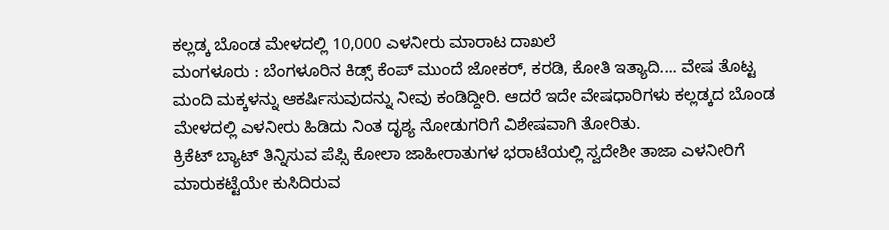ಕಲ್ಲಡ್ಕ ಬೊಂಡ ಮೇಳದಲ್ಲಿ 10,000 ಎಳನೀರು ಮಾರಾಟ ದಾಖಲೆ
ಮಂಗಳೂರು : ಬೆಂಗಳೂರಿನ ಕಿಡ್ಸ್ ಕೆಂಪ್ ಮುಂದೆ ಜೋಕರ್, ಕರಡಿ, ಕೋತಿ ಇತ್ಯಾದಿ.... ವೇಷ ತೊಟ್ಟ ಮಂದಿ ಮಕ್ಕಳನ್ನು ಆಕರ್ಷಿಸುವುದನ್ನು ನೀವು ಕಂಡಿದ್ದೀರಿ. ಆದರೆ ಇದೇ ವೇಷಧಾರಿಗಳು ಕಲ್ಲಡ್ಕದ ಬೊಂಡ ಮೇಳದಲ್ಲಿ ಎಳನೀರು ಹಿಡಿದು ನಿಂತ ದೃಶ್ಯ ನೋಡುಗರಿಗೆ ವಿಶೇಷವಾಗಿ ತೋರಿತು.
ಕ್ರಿಕೆಟ್ ಬ್ಯಾಟ್ ತಿನ್ನಿಸುವ ಪೆಪ್ಸಿ ಕೋಲಾ ಜಾಹೀರಾತುಗಳ ಭರಾಟೆಯಲ್ಲಿ ಸ್ವದೇಶೀ ತಾಜಾ ಎಳನೀರಿಗೆ ಮಾರುಕಟ್ಟೆಯೇ ಕುಸಿದಿರುವ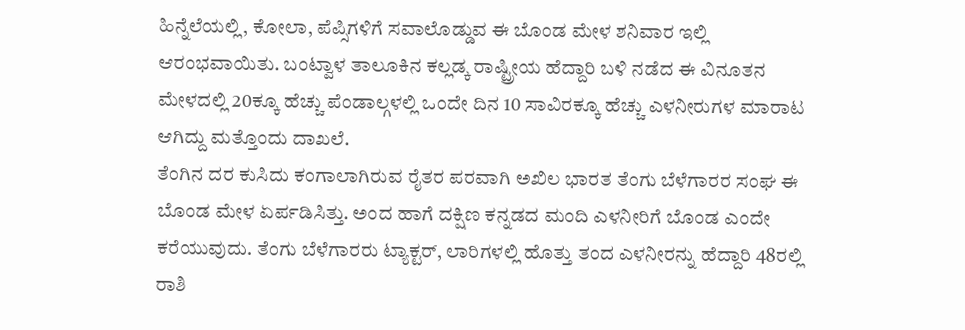ಹಿನ್ನೆಲೆಯಲ್ಲಿ, ಕೋಲಾ, ಪೆಪ್ಸಿಗಳಿಗೆ ಸವಾಲೊಡ್ಡುವ ಈ ಬೊಂಡ ಮೇಳ ಶನಿವಾರ ಇಲ್ಲಿ ಆರಂಭವಾಯಿತು. ಬಂಟ್ವಾಳ ತಾಲೂಕಿನ ಕಲ್ಲಡ್ಕ ರಾಷ್ಟ್ರೀಯ ಹೆದ್ದಾರಿ ಬಳಿ ನಡೆದ ಈ ವಿನೂತನ ಮೇಳದಲ್ಲಿ 20ಕ್ಕೂ ಹೆಚ್ಚು ಪೆಂಡಾಲ್ಗಳಲ್ಲಿ ಒಂದೇ ದಿನ 10 ಸಾವಿರಕ್ಕೂ ಹೆಚ್ಚು ಎಳನೀರುಗಳ ಮಾರಾಟ ಆಗಿದ್ದು ಮತ್ತೊಂದು ದಾಖಲೆ.
ತೆಂಗಿನ ದರ ಕುಸಿದು ಕಂಗಾಲಾಗಿರುವ ರೈತರ ಪರವಾಗಿ ಅಖಿಲ ಭಾರತ ತೆಂಗು ಬೆಳೆಗಾರರ ಸಂಘ ಈ ಬೊಂಡ ಮೇಳ ಏರ್ಪಡಿಸಿತ್ತು. ಅಂದ ಹಾಗೆ ದಕ್ಷಿಣ ಕನ್ನಡದ ಮಂದಿ ಎಳನೀರಿಗೆ ಬೊಂಡ ಎಂದೇ ಕರೆಯುವುದು. ತೆಂಗು ಬೆಳೆಗಾರರು ಟ್ಯಾಕ್ಟರ್, ಲಾರಿಗಳಲ್ಲಿ ಹೊತ್ತು ತಂದ ಎಳನೀರನ್ನು ಹೆದ್ದಾರಿ 48ರಲ್ಲಿ ರಾಶಿ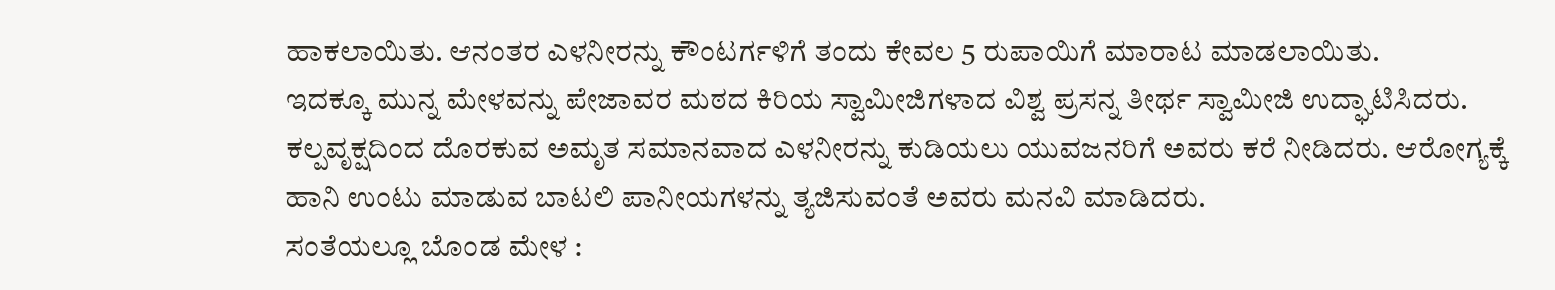ಹಾಕಲಾಯಿತು. ಆನಂತರ ಎಳನೀರನ್ನು ಕೌಂಟರ್ಗಳಿಗೆ ತಂದು ಕೇವಲ 5 ರುಪಾಯಿಗೆ ಮಾರಾಟ ಮಾಡಲಾಯಿತು.
ಇದಕ್ಕೂ ಮುನ್ನ ಮೇಳವನ್ನು ಪೇಜಾವರ ಮಠದ ಕಿರಿಯ ಸ್ವಾಮೀಜಿಗಳಾದ ವಿಶ್ವ ಪ್ರಸನ್ನ ತೀರ್ಥ ಸ್ವಾಮೀಜಿ ಉದ್ಘಾಟಿಸಿದರು. ಕಲ್ಪವೃಕ್ಷದಿಂದ ದೊರಕುವ ಅಮೃತ ಸಮಾನವಾದ ಎಳನೀರನ್ನು ಕುಡಿಯಲು ಯುವಜನರಿಗೆ ಅವರು ಕರೆ ನೀಡಿದರು. ಆರೋಗ್ಯಕ್ಕೆ ಹಾನಿ ಉಂಟು ಮಾಡುವ ಬಾಟಲಿ ಪಾನೀಯಗಳನ್ನು ತ್ಯಜಿಸುವಂತೆ ಅವರು ಮನವಿ ಮಾಡಿದರು.
ಸಂತೆಯಲ್ಲೂ ಬೊಂಡ ಮೇಳ :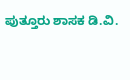ಪುತ್ತೂರು ಶಾಸಕ ಡಿ.ವಿ.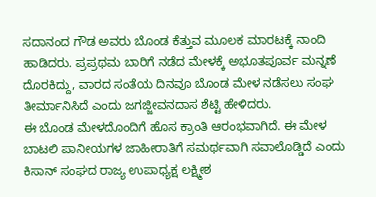ಸದಾನಂದ ಗೌಡ ಅವರು ಬೊಂಡ ಕೆತ್ತುವ ಮೂಲಕ ಮಾರಟಕ್ಕೆ ನಾಂದಿ ಹಾಡಿದರು. ಪ್ರಪ್ರಥಮ ಬಾರಿಗೆ ನಡೆದ ಮೇಳಕ್ಕೆ ಅಭೂತಪೂರ್ವ ಮನ್ನಣೆ ದೊರಕಿದ್ದು, ವಾರದ ಸಂತೆಯ ದಿನವೂ ಬೊಂಡ ಮೇಳ ನಡೆಸಲು ಸಂಘ ತೀರ್ಮಾನಿಸಿದೆ ಎಂದು ಜಗಜ್ಜೀವನದಾಸ ಶೆಟ್ಟಿ ಹೇಳಿದರು.
ಈ ಬೊಂಡ ಮೇಳದೊಂದಿಗೆ ಹೊಸ ಕ್ರಾಂತಿ ಆರಂಭವಾಗಿದೆ. ಈ ಮೇಳ ಬಾಟಲಿ ಪಾನೀಯಗಳ ಜಾಹೀರಾತಿಗೆ ಸಮರ್ಥವಾಗಿ ಸವಾಲೊಡ್ಡಿದೆ ಎಂದು ಕಿಸಾನ್ ಸಂಘದ ರಾಜ್ಯ ಉಪಾಧ್ಯಕ್ಷ ಲಕ್ಷ್ಮೀಶ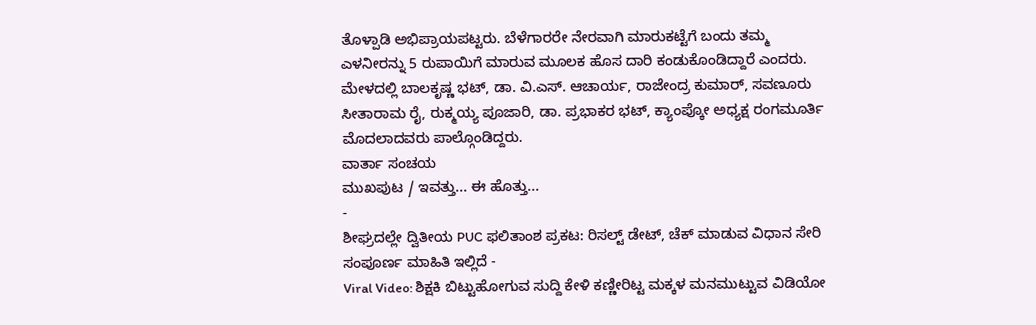ತೊಳ್ಪಾಡಿ ಅಭಿಪ್ರಾಯಪಟ್ಟರು. ಬೆಳೆಗಾರರೇ ನೇರವಾಗಿ ಮಾರುಕಟ್ಟೆಗೆ ಬಂದು ತಮ್ಮ ಎಳನೀರನ್ನು 5 ರುಪಾಯಿಗೆ ಮಾರುವ ಮೂಲಕ ಹೊಸ ದಾರಿ ಕಂಡುಕೊಂಡಿದ್ದಾರೆ ಎಂದರು.
ಮೇಳದಲ್ಲಿ ಬಾಲಕೃಷ್ಣ ಭಟ್, ಡಾ. ವಿ.ಎಸ್. ಆಚಾರ್ಯ, ರಾಜೇಂದ್ರ ಕುಮಾರ್, ಸವಣೂರು ಸೀತಾರಾಮ ರೈ, ರುಕ್ಮಯ್ಯ ಪೂಜಾರಿ, ಡಾ. ಪ್ರಭಾಕರ ಭಟ್, ಕ್ಯಾಂಪ್ಕೋ ಅಧ್ಯಕ್ಷ ರಂಗಮೂರ್ತಿ ಮೊದಲಾದವರು ಪಾಲ್ಗೊಂಡಿದ್ದರು.
ವಾರ್ತಾ ಸಂಚಯ
ಮುಖಪುಟ / ಇವತ್ತು... ಈ ಹೊತ್ತು...
-
ಶೀಘ್ರದಲ್ಲೇ ದ್ವಿತೀಯ PUC ಫಲಿತಾಂಶ ಪ್ರಕಟ: ರಿಸಲ್ಟ್ ಡೇಟ್, ಚೆಕ್ ಮಾಡುವ ವಿಧಾನ ಸೇರಿ ಸಂಪೂರ್ಣ ಮಾಹಿತಿ ಇಲ್ಲಿದೆ -
Viral Video: ಶಿಕ್ಷಕಿ ಬಿಟ್ಟುಹೋಗುವ ಸುದ್ದಿ ಕೇಳಿ ಕಣ್ಣೀರಿಟ್ಟ ಮಕ್ಕಳ ಮನಮುಟ್ಟುವ ವಿಡಿಯೋ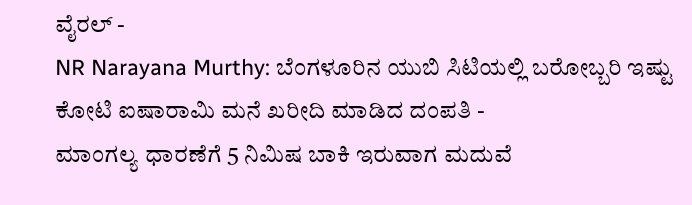ವೈರಲ್ -
NR Narayana Murthy: ಬೆಂಗಳೂರಿನ ಯುಬಿ ಸಿಟಿಯಲ್ಲಿ ಬರೋಬ್ಬರಿ ಇಷ್ಟು ಕೋಟಿ ಐಷಾರಾಮಿ ಮನೆ ಖರೀದಿ ಮಾಡಿದ ದಂಪತಿ -
ಮಾಂಗಲ್ಯ ಧಾರಣೆಗೆ 5 ನಿಮಿಷ ಬಾಕಿ ಇರುವಾಗ ಮದುವೆ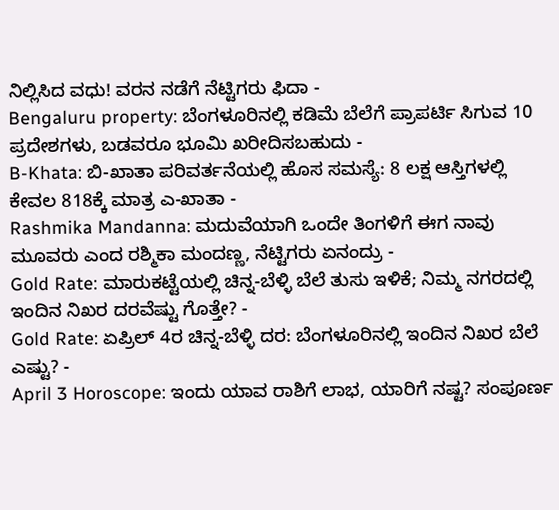ನಿಲ್ಲಿಸಿದ ವಧು! ವರನ ನಡೆಗೆ ನೆಟ್ಟಿಗರು ಫಿದಾ -
Bengaluru property: ಬೆಂಗಳೂರಿನಲ್ಲಿ ಕಡಿಮೆ ಬೆಲೆಗೆ ಪ್ರಾಪರ್ಟಿ ಸಿಗುವ 10 ಪ್ರದೇಶಗಳು, ಬಡವರೂ ಭೂಮಿ ಖರೀದಿಸಬಹುದು -
B-Khata: ಬಿ-ಖಾತಾ ಪರಿವರ್ತನೆಯಲ್ಲಿ ಹೊಸ ಸಮಸ್ಯೆ: 8 ಲಕ್ಷ ಆಸ್ತಿಗಳಲ್ಲಿ ಕೇವಲ 818ಕ್ಕೆ ಮಾತ್ರ ಎ-ಖಾತಾ -
Rashmika Mandanna: ಮದುವೆಯಾಗಿ ಒಂದೇ ತಿಂಗಳಿಗೆ ಈಗ ನಾವು ಮೂವರು ಎಂದ ರಶ್ಮಿಕಾ ಮಂದಣ್ಣ, ನೆಟ್ಟಿಗರು ಏನಂದ್ರು -
Gold Rate: ಮಾರುಕಟ್ಟೆಯಲ್ಲಿ ಚಿನ್ನ-ಬೆಳ್ಳಿ ಬೆಲೆ ತುಸು ಇಳಿಕೆ; ನಿಮ್ಮ ನಗರದಲ್ಲಿ ಇಂದಿನ ನಿಖರ ದರವೆಷ್ಟು ಗೊತ್ತೇ? -
Gold Rate: ಏಪ್ರಿಲ್ 4ರ ಚಿನ್ನ-ಬೆಳ್ಳಿ ದರ: ಬೆಂಗಳೂರಿನಲ್ಲಿ ಇಂದಿನ ನಿಖರ ಬೆಲೆ ಎಷ್ಟು? -
April 3 Horoscope: ಇಂದು ಯಾವ ರಾಶಿಗೆ ಲಾಭ, ಯಾರಿಗೆ ನಷ್ಟ? ಸಂಪೂರ್ಣ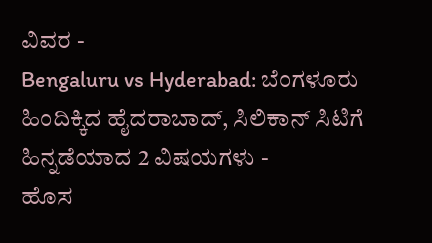ವಿವರ -
Bengaluru vs Hyderabad: ಬೆಂಗಳೂರು ಹಿಂದಿಕ್ಕಿದ ಹೈದರಾಬಾದ್, ಸಿಲಿಕಾನ್ ಸಿಟಿಗೆ ಹಿನ್ನಡೆಯಾದ 2 ವಿಷಯಗಳು -
ಹೊಸ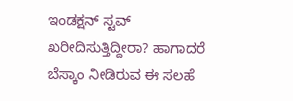ಇಂಡಕ್ಷನ್ ಸ್ಟವ್ ಖರೀದಿಸುತ್ತಿದ್ದೀರಾ? ಹಾಗಾದರೆ ಬೆಸ್ಕಾಂ ನೀಡಿರುವ ಈ ಸಲಹೆ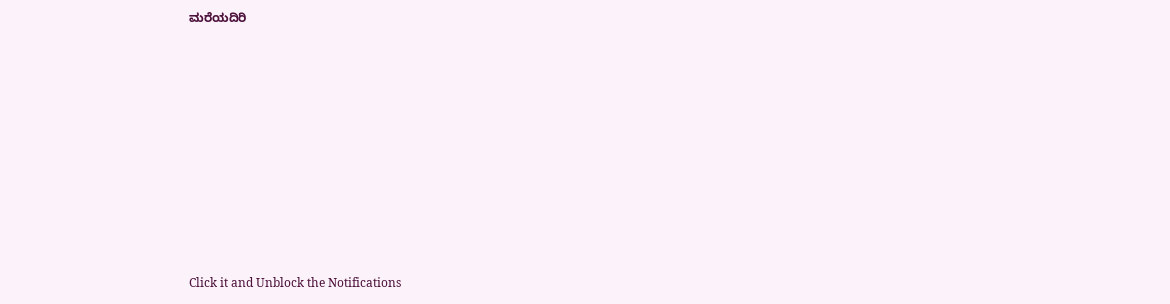ಮರೆಯದಿರಿ












Click it and Unblock the Notifications